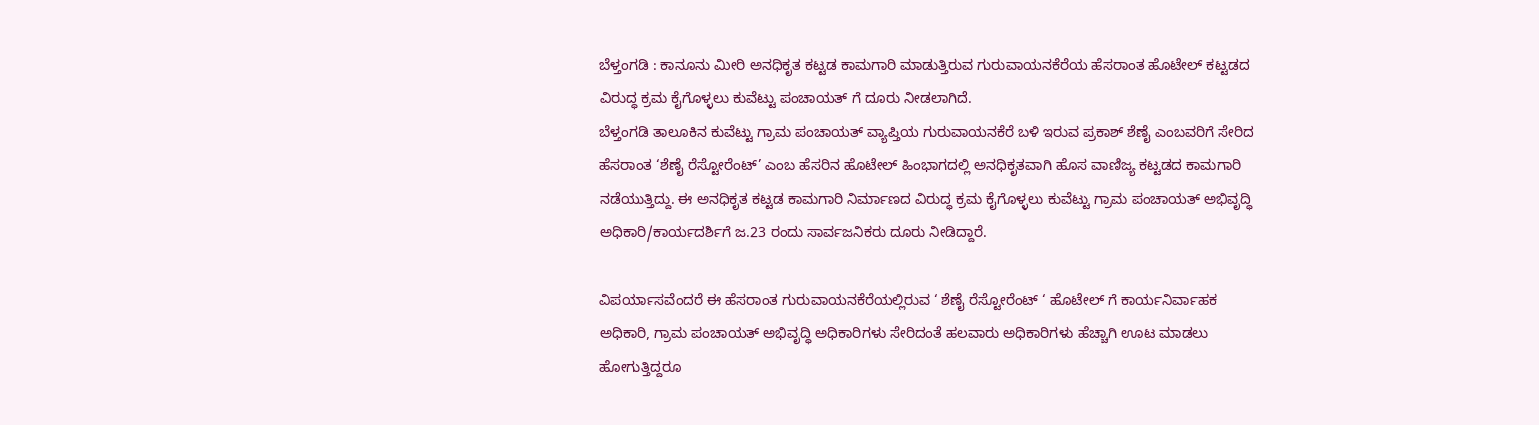ಬೆಳ್ತಂಗಡಿ : ಕಾನೂನು ಮೀರಿ ಅನಧಿಕೃತ ಕಟ್ಟಡ ಕಾಮಗಾರಿ ಮಾಡುತ್ತಿರುವ ಗುರುವಾಯನಕೆರೆಯ ಹೆಸರಾಂತ ಹೊಟೇಲ್ ಕಟ್ಟಡದ ವಿರುದ್ಧ ಕ್ರಮ ಕೈಗೊಳ್ಳಲು ಕುವೆಟ್ಟು ಪಂಚಾಯತ್ ಗೆ ದೂರು ನೀಡಲಾಗಿದೆ.
ಬೆಳ್ತಂಗಡಿ ತಾಲೂಕಿನ ಕುವೆಟ್ಟು ಗ್ರಾಮ ಪಂಚಾಯತ್ ವ್ಯಾಪ್ತಿಯ ಗುರುವಾಯನಕೆರೆ ಬಳಿ ಇರುವ ಪ್ರಕಾಶ್ ಶೆಣೈ ಎಂಬವರಿಗೆ ಸೇರಿದ ಹೆಸರಾಂತ ‘ಶೆಣೈ ರೆಸ್ಟೋರೆಂಟ್’ ಎಂಬ ಹೆಸರಿನ ಹೊಟೇಲ್ ಹಿಂಭಾಗದಲ್ಲಿ ಅನಧಿಕೃತವಾಗಿ ಹೊಸ ವಾಣಿಜ್ಯ ಕಟ್ಟಡದ ಕಾಮಗಾರಿ ನಡೆಯುತ್ತಿದ್ದು. ಈ ಅನಧಿಕೃತ ಕಟ್ಟಡ ಕಾಮಗಾರಿ ನಿರ್ಮಾಣದ ವಿರುದ್ಧ ಕ್ರಮ ಕೈಗೊಳ್ಳಲು ಕುವೆಟ್ಟು ಗ್ರಾಮ ಪಂಚಾಯತ್ ಅಭಿವೃದ್ಧಿ ಅಧಿಕಾರಿ/ಕಾರ್ಯದರ್ಶಿಗೆ ಜ.23 ರಂದು ಸಾರ್ವಜನಿಕರು ದೂರು ನೀಡಿದ್ದಾರೆ.

ವಿಪರ್ಯಾಸವೆಂದರೆ ಈ ಹೆಸರಾಂತ ಗುರುವಾಯನಕೆರೆಯಲ್ಲಿರುವ ‘ ಶೆಣೈ ರೆಸ್ಟೋರೆಂಟ್ ‘ ಹೊಟೇಲ್ ಗೆ ಕಾರ್ಯನಿರ್ವಾಹಕ ಅಧಿಕಾರಿ, ಗ್ರಾಮ ಪಂಚಾಯತ್ ಅಭಿವೃದ್ಧಿ ಅಧಿಕಾರಿಗಳು ಸೇರಿದಂತೆ ಹಲವಾರು ಅಧಿಕಾರಿಗಳು ಹೆಚ್ಚಾಗಿ ಊಟ ಮಾಡಲು ಹೋಗುತ್ತಿದ್ದರೂ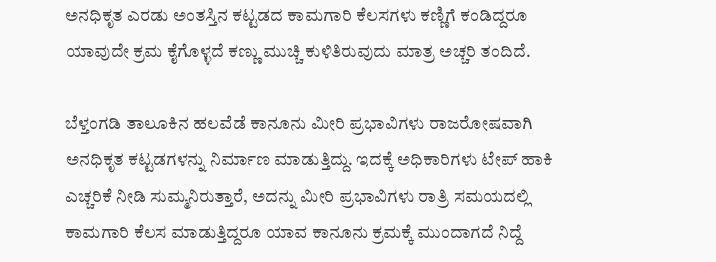ಅನಧಿಕೃತ ಎರಡು ಅಂತಸ್ತಿನ ಕಟ್ಟಡದ ಕಾಮಗಾರಿ ಕೆಲಸಗಳು ಕಣ್ಣಿಗೆ ಕಂಡಿದ್ದರೂ ಯಾವುದೇ ಕ್ರಮ ಕೈಗೊಳ್ಳದೆ ಕಣ್ಣು ಮುಚ್ಚಿ ಕುಳಿತಿರುವುದು ಮಾತ್ರ ಅಚ್ಚರಿ ತಂದಿದೆ.

ಬೆಳ್ತಂಗಡಿ ತಾಲೂಕಿನ ಹಲವೆಡೆ ಕಾನೂನು ಮೀರಿ ಪ್ರಭಾವಿಗಳು ರಾಜರೋಷವಾಗಿ ಅನಧಿಕೃತ ಕಟ್ಟಡಗಳನ್ನು ನಿರ್ಮಾಣ ಮಾಡುತ್ತಿದ್ದು. ಇದಕ್ಕೆ ಅಧಿಕಾರಿಗಳು ಟೇಪ್ ಹಾಕಿ ಎಚ್ಚರಿಕೆ ನೀಡಿ ಸುಮ್ಮನಿರುತ್ತಾರೆ, ಅದನ್ನು ಮೀರಿ ಪ್ರಭಾವಿಗಳು ರಾತ್ರಿ ಸಮಯದಲ್ಲಿ ಕಾಮಗಾರಿ ಕೆಲಸ ಮಾಡುತ್ತಿದ್ದರೂ ಯಾವ ಕಾನೂನು ಕ್ರಮಕ್ಕೆ ಮುಂದಾಗದೆ ನಿದ್ದೆ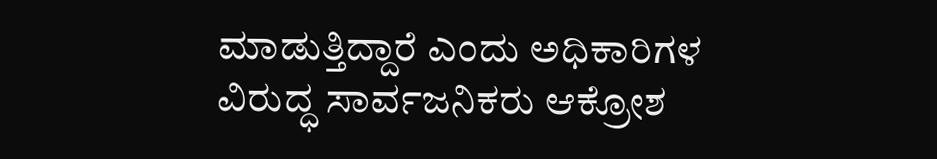ಮಾಡುತ್ತಿದ್ದಾರೆ ಎಂದು ಅಧಿಕಾರಿಗಳ ವಿರುದ್ಧ ಸಾರ್ವಜನಿಕರು ಆಕ್ರೋಶ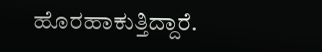ಹೊರಹಾಕುತ್ತಿದ್ದಾರೆ.